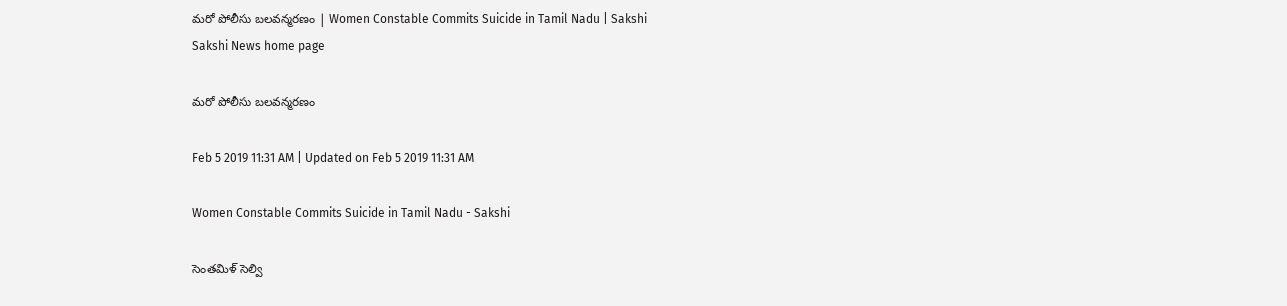మరో పోలీసు బలవన్మరణం | Women Constable Commits Suicide in Tamil Nadu | Sakshi
Sakshi News home page

మరో పోలీసు బలవన్మరణం

Feb 5 2019 11:31 AM | Updated on Feb 5 2019 11:31 AM

Women Constable Commits Suicide in Tamil Nadu - Sakshi

సెంతమిళ్‌ సెల్వి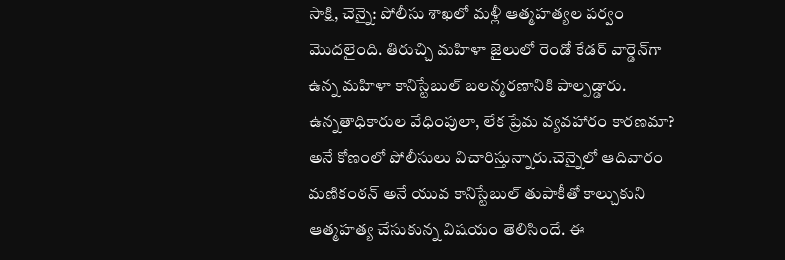సాక్షి, చెన్నై: పోలీసు శాఖలో మళ్లీ ఆత్మహత్యల పర్వం మొదలైంది. తిరుచ్చి మహిళా జైలులో రెండో కేడర్‌ వార్డెన్‌గా ఉన్న మహిళా కానిస్టేబుల్‌ బలన్మరణానికి పాల్పడ్డారు. ఉన్నతాధికారుల వేధింపులా, లేక ప్రేమ వ్యవహారం కారణమా? అనే కోణంలో పోలీసులు విచారిస్తున్నారు.చెన్నైలో ఆదివారం మణికంఠన్‌ అనే యువ కానిస్టేబుల్‌ తుపాకీతో కాల్చుకుని ఆత్మహత్య చేసుకున్న విషయం తెలిసిందే. ఈ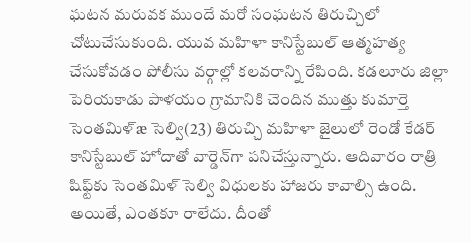ఘటన మరువక ముందే మరో సంఘటన తిరుచ్చిలో చోటుచేసుకుంది. యువ మహిళా కానిస్టేబుల్‌ ఆత్మహత్య చేసుకోవడం పోలీసు వర్గాల్లో కలవరాన్ని రేపింది. కడలూరు జిల్లా పెరియకాడు పాళయం గ్రామానికి చెందిన ముత్తు కుమార్తె సెంతమిళ్‌æ సెల్వి(23) తిరుచ్చి మహిళా జైలులో రెండో కేడర్‌ కానిస్టేబుల్‌ హోదాతో వార్డెన్‌గా పనిచేస్తున్నారు. ఆదివారం రాత్రి షిఫ్ట్‌కు సెంతమిళ్‌ సెల్వి విధులకు హాజరు కావాల్సి ఉంది. అయితే, ఎంతకూ రాలేదు. దీంతో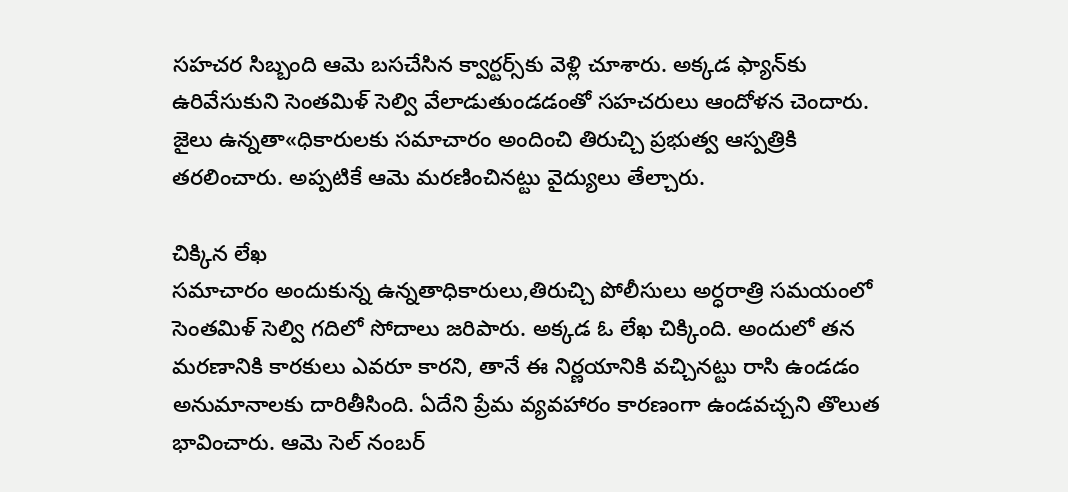సహచర సిబ్బంది ఆమె బసచేసిన క్వార్టర్స్‌కు వెళ్లి చూశారు. అక్కడ ఫ్యాన్‌కు ఉరివేసుకుని సెంతమిళ్‌ సెల్వి వేలాడుతుండడంతో సహచరులు ఆందోళన చెందారు. జైలు ఉన్నతా«ధికారులకు సమాచారం అందించి తిరుచ్చి ప్రభుత్వ ఆస్పత్రికి తరలించారు. అప్పటికే ఆమె మరణించినట్టు వైద్యులు తేల్చారు.

చిక్కిన లేఖ
సమాచారం అందుకున్న ఉన్నతాధికారులు,తిరుచ్చి పోలీసులు అర్ధరాత్రి సమయంలో సెంతమిళ్‌ సెల్వి గదిలో సోదాలు జరిపారు. అక్కడ ఓ లేఖ చిక్కింది. అందులో తన మరణానికి కారకులు ఎవరూ కారని, తానే ఈ నిర్ణయానికి వచ్చినట్టు రాసి ఉండడం అనుమానాలకు దారితీసింది. ఏదేని ప్రేమ వ్యవహారం కారణంగా ఉండవచ్చని తొలుత భావించారు. ఆమె సెల్‌ నంబర్‌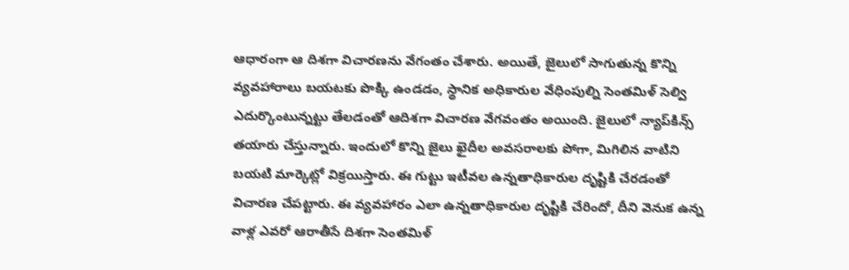ఆధారంగా ఆ దిశగా విచారణను వేగంతం చేశారు. అయితే, జైలులో సాగుతున్న కొన్ని వ్యవహారాలు బయటకు పొక్కి ఉండడం, స్థానిక అధికారుల వేధింపుల్ని సెంతమిళ్‌ సెల్వి ఎదుర్కొంటున్నట్టు తేలడంతో ఆదిశగా విచారణ వేగవంతం అయింది. జైలులో న్యాప్‌కిన్స్‌ తయారు చేస్తున్నారు. ఇందులో కొన్ని జైలు ఖైదీల అవసరాలకు పోగా, మిగిలిన వాటిని బయటి మార్కెట్లో విక్రయిస్తారు. ఈ గుట్టు ఇటీవల ఉన్నతాధికారుల దృష్టికి చేరడంతో విచారణ చేపట్టారు. ఈ వ్యవహారం ఎలా ఉన్నతాధికారుల దృష్టికి చేరిందో, దీని వెనుక ఉన్న వాళ్ల ఎవరో ఆరాతీసే దిశగా సెంతమిళ్‌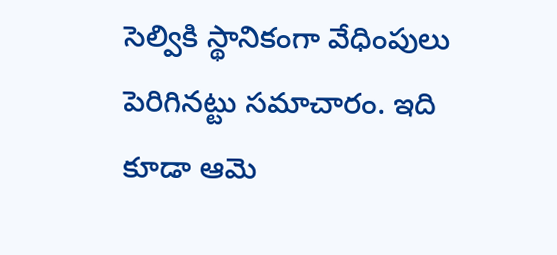సెల్వికి స్థానికంగా వేధింపులు పెరిగినట్టు సమాచారం. ఇది కూడా ఆమె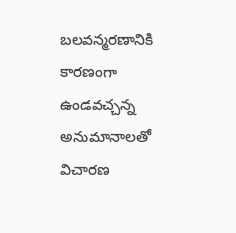బలవన్మరణానికి కారణంగా ఉండవచ్చన్న అనుమానాలతో విచారణ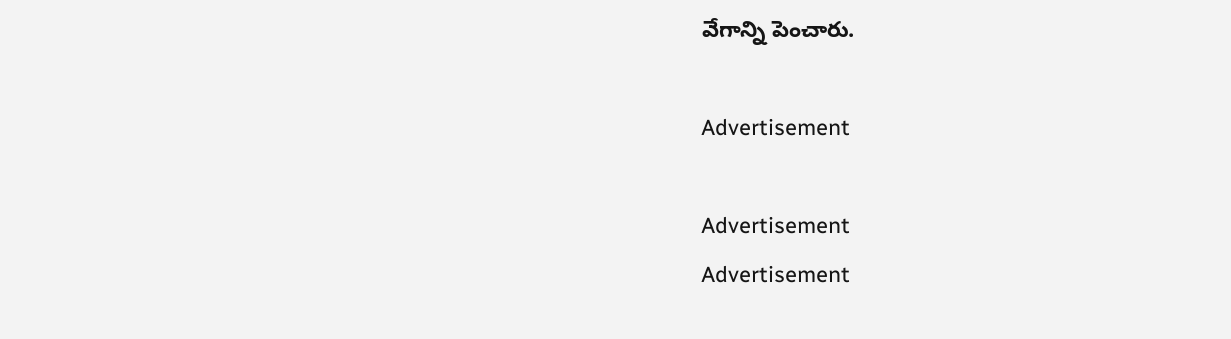వేగాన్ని పెంచారు.

Advertisement

Advertisement
Advertisement